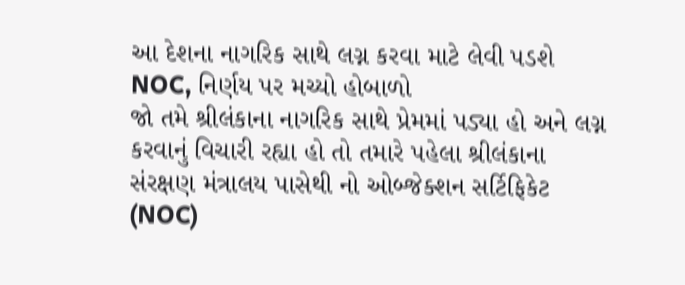આ દેશના નાગરિક સાથે લગ્ન કરવા માટે લેવી પડશે NOC, નિર્ણય પર મચ્યો હોબાળો
જો તમે શ્રીલંકાના નાગરિક સાથે પ્રેમમાં પડ્યા હો અને લગ્ન કરવાનું વિચારી રહ્યા હો તો તમારે પહેલા શ્રીલંકાના સંરક્ષણ મંત્રાલય પાસેથી નો ઓબ્જેક્શન સર્ટિફિકેટ (NOC)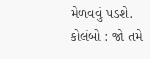મેળવવું પડશે.
કોલંબો : જો તમે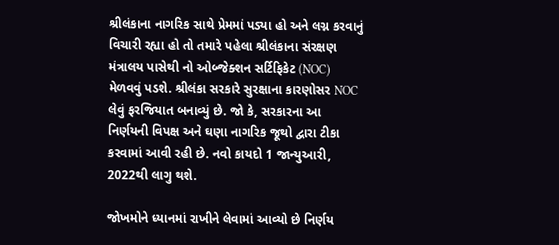શ્રીલંકાના નાગરિક સાથે પ્રેમમાં પડ્યા હો અને લગ્ન કરવાનું વિચારી રહ્યા હો તો તમારે પહેલા શ્રીલંકાના સંરક્ષણ મંત્રાલય પાસેથી નો ઓબ્જેક્શન સર્ટિફિકેટ (NOC) મેળવવું પડશે. શ્રીલંકા સરકારે સુરક્ષાના કારણોસર NOC લેવું ફરજિયાત બનાવ્યું છે. જો કે, સરકારના આ નિર્ણયની વિપક્ષ અને ઘણા નાગરિક જૂથો દ્વારા ટીકા કરવામાં આવી રહી છે. નવો કાયદો 1 જાન્યુઆરી, 2022થી લાગુ થશે.

જોખમોને ધ્યાનમાં રાખીને લેવામાં આવ્યો છે નિર્ણય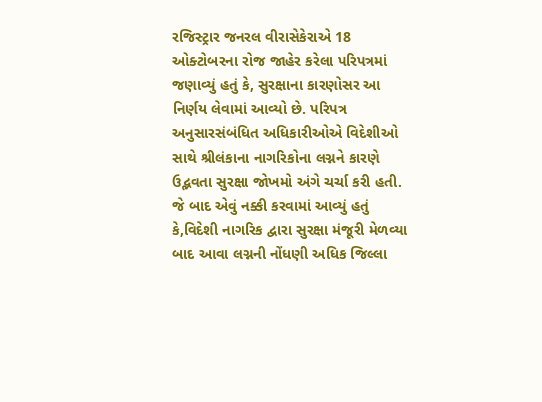રજિસ્ટ્રાર જનરલ વીરાસેકેરાએ 18 ઓક્ટોબરના રોજ જાહેર કરેલા પરિપત્રમાં જણાવ્યું હતું કે, સુરક્ષાના કારણોસર આ નિર્ણય લેવામાં આવ્યો છે. પરિપત્ર અનુસારસંબંધિત અધિકારીઓએ વિદેશીઓ સાથે શ્રીલંકાના નાગરિકોના લગ્નને કારણે ઉદ્ભવતા સુરક્ષા જોખમો અંગે ચર્ચા કરી હતી.
જે બાદ એવું નક્કી કરવામાં આવ્યું હતું કે,વિદેશી નાગરિક દ્વારા સુરક્ષા મંજૂરી મેળવ્યા બાદ આવા લગ્નની નોંધણી અધિક જિલ્લા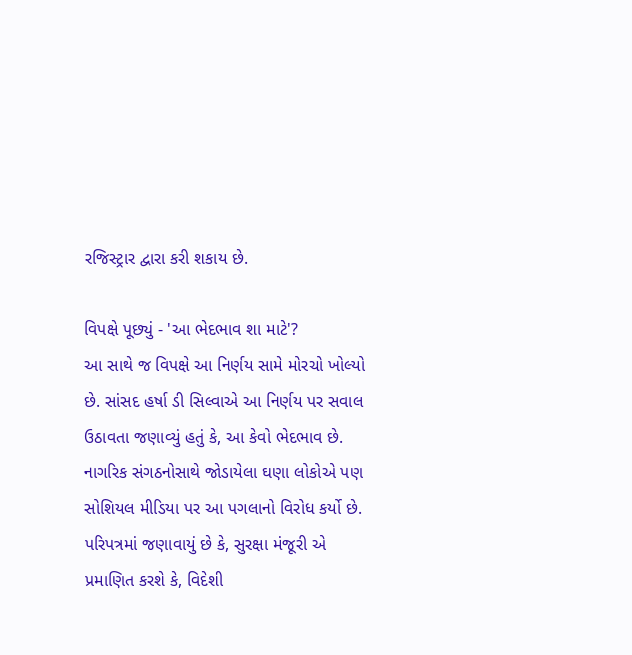રજિસ્ટ્રાર દ્વારા કરી શકાય છે.

વિપક્ષે પૂછ્યું - 'આ ભેદભાવ શા માટે'?
આ સાથે જ વિપક્ષે આ નિર્ણય સામે મોરચો ખોલ્યો છે. સાંસદ હર્ષા ડી સિલ્વાએ આ નિર્ણય પર સવાલ ઉઠાવતા જણાવ્યું હતું કે, આ કેવો ભેદભાવ છે. નાગરિક સંગઠનોસાથે જોડાયેલા ઘણા લોકોએ પણ સોશિયલ મીડિયા પર આ પગલાનો વિરોધ કર્યો છે.
પરિપત્રમાં જણાવાયું છે કે, સુરક્ષા મંજૂરી એ પ્રમાણિત કરશે કે, વિદેશી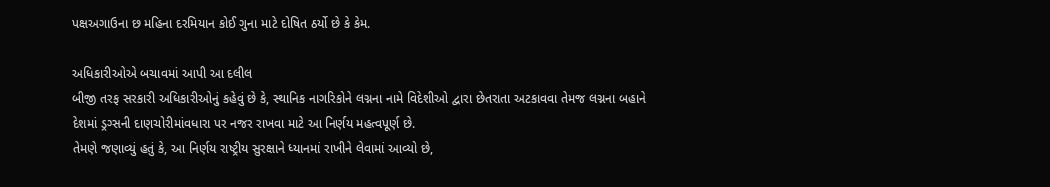પક્ષઅગાઉના છ મહિના દરમિયાન કોઈ ગુના માટે દોષિત ઠર્યો છે કે કેમ.

અધિકારીઓએ બચાવમાં આપી આ દલીલ
બીજી તરફ સરકારી અધિકારીઓનું કહેવું છે કે, સ્થાનિક નાગરિકોને લગ્નના નામે વિદેશીઓ દ્વારા છેતરાતા અટકાવવા તેમજ લગ્નના બહાને દેશમાં ડ્રગ્સની દાણચોરીમાંવધારા પર નજર રાખવા માટે આ નિર્ણય મહત્વપૂર્ણ છે.
તેમણે જણાવ્યું હતું કે, આ નિર્ણય રાષ્ટ્રીય સુરક્ષાને ધ્યાનમાં રાખીને લેવામાં આવ્યો છે,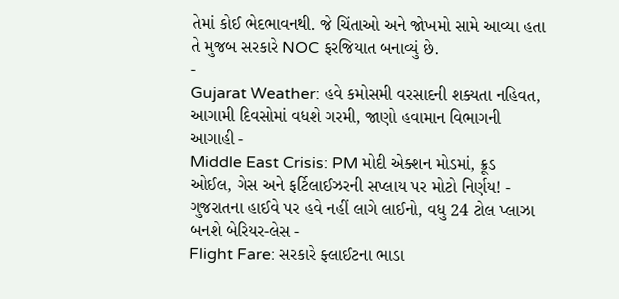તેમાં કોઈ ભેદભાવનથી. જે ચિંતાઓ અને જોખમો સામે આવ્યા હતા તે મુજબ સરકારે NOC ફરજિયાત બનાવ્યું છે.
-
Gujarat Weather: હવે કમોસમી વરસાદની શક્યતા નહિવત, આગામી દિવસોમાં વધશે ગરમી, જાણો હવામાન વિભાગની આગાહી -
Middle East Crisis: PM મોદી એક્શન મોડમાં, ક્રૂડ ઓઈલ, ગેસ અને ફર્ટિલાઈઝરની સપ્લાય પર મોટો નિર્ણય! -
ગુજરાતના હાઈવે પર હવે નહીં લાગે લાઈનો, વધુ 24 ટોલ પ્લાઝા બનશે બેરિયર-લેસ -
Flight Fare: સરકારે ફ્લાઈટના ભાડા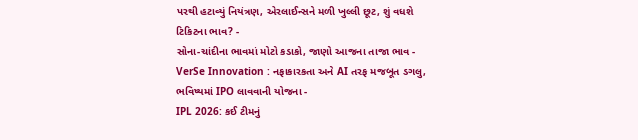પરથી હટાવ્યું નિયંત્રણ, એરલાઈન્સને મળી ખુલ્લી છૂટ, શું વધશે ટિકિટના ભાવ? -
સોના-ચાંદીના ભાવમાં મોટો કડાકો, જાણો આજના તાજા ભાવ -
VerSe Innovation : નફાકારકતા અને AI તરફ મજબૂત ડગલુ, ભવિષ્યમાં IPO લાવવાની યોજના -
IPL 2026: કઈ ટીમનું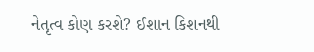નેતૃત્વ કોણ કરશે? ઈશાન કિશનથી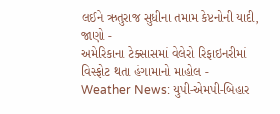લઈને ઋતુરાજ સુધીના તમામ કેપ્ટનોની યાદી, જાણો -
અમેરિકાના ટેક્સાસમાં વેલેરો રિફાઇનરીમાં વિસ્ફોટ થતા હંગામાનો માહોલ -
Weather News: યુપી-એમપી-બિહાર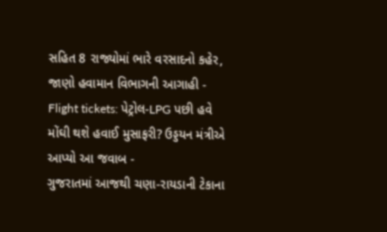સહિત 8 રાજ્યોમાં ભારે વરસાદનો કહેર, જાણો હવામાન વિભાગની આગાહી -
Flight tickets: પેટ્રોલ-LPG પછી હવે મોંઘી થશે હવાઈ મુસાફરી? ઉડ્ડયન મંત્રીએ આપ્યો આ જવાબ -
ગુજરાતમાં આજથી ચણા-રાયડાની ટેકાના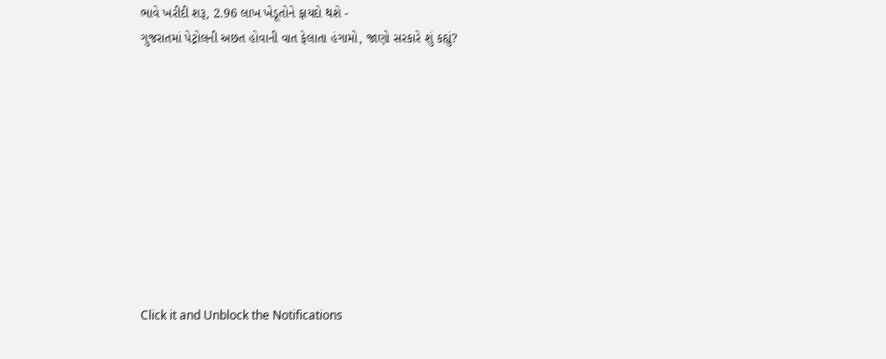ભાવે ખરીદી શરૂ, 2.96 લાખ ખેડૂતોને ફાયદો થશે -
ગુજરાતમાં પેટ્રોલની અછત હોવાની વાત ફેલાતા હંગામો, જાણો સરકારે શું કહ્યું?










Click it and Unblock the Notifications